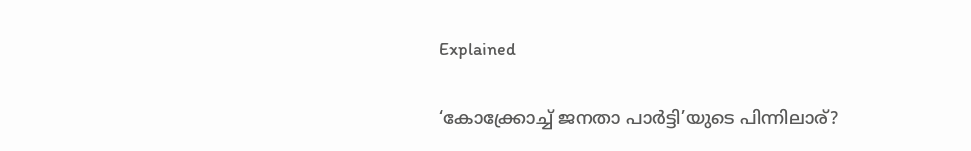Explained

‘കോക്ക്രോച്ച് ജനതാ പാർട്ടി’യുടെ പിന്നിലാര്‌?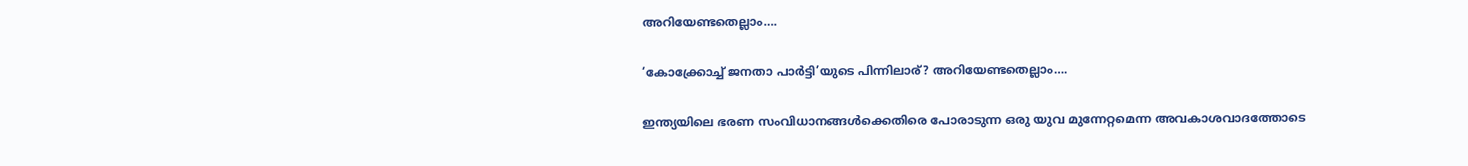അറിയേണ്ടതെല്ലാം….

‘കോക്ക്രോച്ച് ജനതാ പാർട്ടി’യുടെ പിന്നിലാര്‌? അറിയേണ്ടതെല്ലാം….

ഇന്ത്യയിലെ ഭരണ സംവിധാനങ്ങൾക്കെതിരെ പോരാടുന്ന ഒരു യുവ മുന്നേറ്റമെന്ന അവകാശവാദത്തോടെ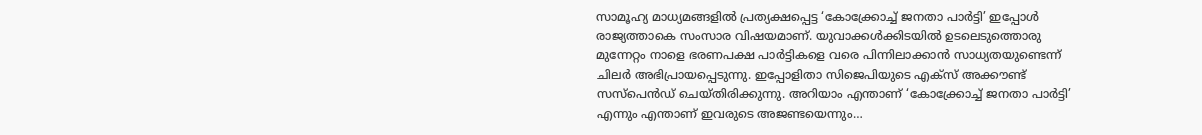സാമൂഹ്യ മാധ്യമങ്ങളിൽ പ്രത്യക്ഷപ്പെട്ട ‘കോക്ക്രോച്ച് ജനതാ പാർട്ടി’ ഇപ്പോൾ രാജ്യത്താകെ സംസാര വിഷയമാണ്. യുവാക്കൾക്കിടയിൽ ഉടലെടുത്തൊരു മുന്നേറ്റം നാളെ ഭരണപക്ഷ പാർട്ടികളെ വരെ പിന്നിലാക്കാൻ സാധ്യതയുണ്ടെന്ന് ചിലർ അഭിപ്രായപ്പെടുന്നു. ഇപ്പോളിതാ സിജെപിയുടെ എക്സ് അക്കൗണ്ട് സസ്‌പെൻഡ് ചെയ്തിരിക്കുന്നു. അറിയാം എന്താണ് ‘കോക്ക്രോച്ച് ജനതാ പാർട്ടി’ എന്നും എന്താണ് ഇവരുടെ അജണ്ടയെന്നും…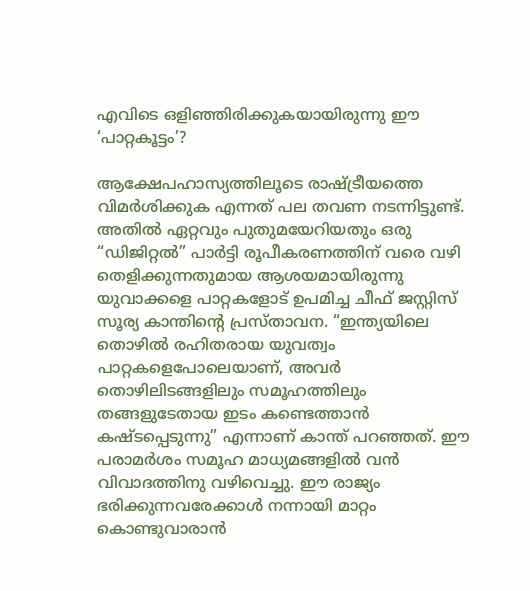എവിടെ ഒളിഞ്ഞിരിക്കുകയായിരുന്നു ഈ ‘പാറ്റകൂട്ടം’?

ആക്ഷേപഹാസ്യത്തിലൂടെ രാഷ്ട്രീയത്തെ വിമർശിക്കുക എന്നത് പല തവണ നടന്നിട്ടുണ്ട്. അതിൽ ഏറ്റവും പുതുമയേറിയതും ഒരു “ഡിജിറ്റൽ” പാർട്ടി രൂപീകരണത്തിന് വരെ വഴി തെളിക്കുന്നതുമായ ആശയമായിരുന്നു യുവാക്കളെ പാറ്റകളോട് ഉപമിച്ച ചീഫ് ജസ്റ്റിസ് സൂര്യ കാന്തിന്റെ പ്രസ്താവന. “ഇന്ത്യയിലെ തൊഴിൽ രഹിതരായ യുവത്വം പാറ്റകളെപോലെയാണ്, അവർ തൊഴിലിടങ്ങളിലും സമൂഹത്തിലും തങ്ങളുടേതായ ഇടം കണ്ടെത്താൻ കഷ്ടപ്പെടുന്നു” എന്നാണ് കാന്ത് പറഞ്ഞത്. ഈ പരാമർശം സമൂഹ മാധ്യമങ്ങളിൽ വൻ വിവാദത്തിനു വഴിവെച്ചു. ഈ രാജ്യം ഭരിക്കുന്നവരേക്കാൾ നന്നായി മാറ്റം കൊണ്ടുവാരാൻ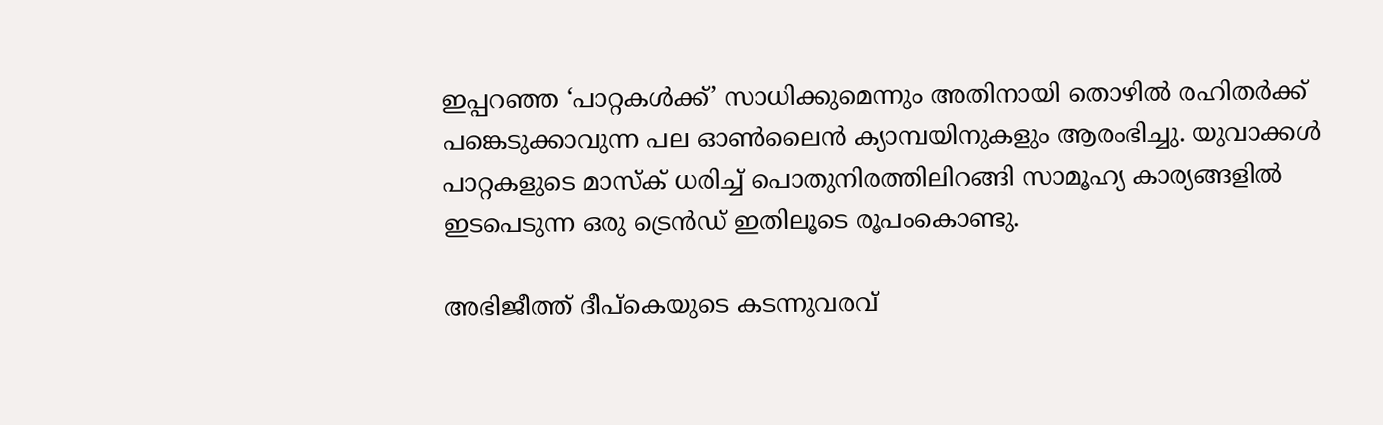ഇപ്പറഞ്ഞ ‘പാറ്റകൾക്ക്’ സാധിക്കുമെന്നും അതിനായി തൊഴിൽ രഹിതർക്ക് പങ്കെടുക്കാവുന്ന പല ഓൺലൈൻ ക്യാമ്പയിനുകളും ആരംഭിച്ചു. യുവാക്കൾ പാറ്റകളുടെ മാസ്ക് ധരിച്ച് പൊതുനിരത്തിലിറങ്ങി സാമൂഹ്യ കാര്യങ്ങളിൽ ഇടപെടുന്ന ഒരു ട്രെൻഡ് ഇതിലൂടെ രൂപംകൊണ്ടു.

അഭിജീത്ത് ദീപ്‌കെയുടെ കടന്നുവരവ്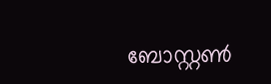ബോസ്റ്റൺ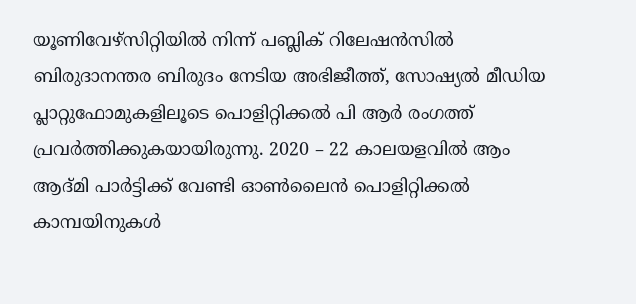യൂണിവേഴ്സിറ്റിയിൽ നിന്ന് പബ്ലിക് റിലേഷൻസിൽ ബിരുദാനന്തര ബിരുദം നേടിയ അഭിജീത്ത്, സോഷ്യൽ മീഡിയ പ്ലാറ്റുഫോമുകളിലൂടെ പൊളിറ്റിക്കൽ പി ആർ രംഗത്ത് പ്രവർത്തിക്കുകയായിരുന്നു. 2020 – 22 കാലയളവിൽ ആം ആദ്മി പാർട്ടിക്ക് വേണ്ടി ഓൺലൈൻ പൊളിറ്റിക്കൽ കാമ്പയിനുകൾ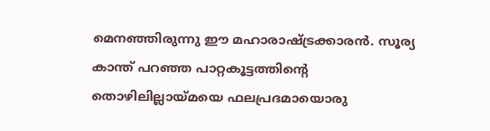മെനഞ്ഞിരുന്നു ഈ മഹാരാഷ്ട്രക്കാരൻ. സൂര്യ കാന്ത് പറഞ്ഞ പാറ്റകൂട്ടത്തിന്റെ തൊഴിലില്ലായ്മയെ ഫലപ്രദമായൊരു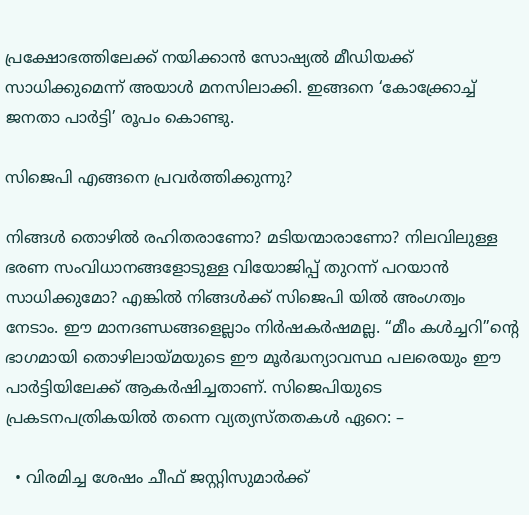പ്രക്ഷോഭത്തിലേക്ക് നയിക്കാൻ സോഷ്യൽ മീഡിയക്ക് സാധിക്കുമെന്ന് അയാൾ മനസിലാക്കി. ഇങ്ങനെ ‘കോക്ക്രോച്ച് ജനതാ പാർട്ടി’ രൂപം കൊണ്ടു.

സിജെപി എങ്ങനെ പ്രവർത്തിക്കുന്നു?

നിങ്ങൾ തൊഴിൽ രഹിതരാണോ? മടിയന്മാരാണോ? നിലവിലുള്ള ഭരണ സംവിധാനങ്ങളോടുള്ള വിയോജിപ്പ് തുറന്ന് പറയാൻ സാധിക്കുമോ? എങ്കിൽ നിങ്ങൾക്ക് സിജെപി യിൽ അംഗത്വം നേടാം. ഈ മാനദണ്ഡങ്ങളെല്ലാം നിർഷകർഷമല്ല. “മീം കൾച്ചറി”ന്റെ ഭാഗമായി തൊഴിലായ്മയുടെ ഈ മൂർദ്ധന്യാവസ്ഥ പലരെയും ഈ പാർട്ടിയിലേക്ക് ആകർഷിച്ചതാണ്. സിജെപിയുടെ പ്രകടനപത്രികയിൽ തന്നെ വ്യത്യസ്തതകൾ ഏറെ: –

  • വിരമിച്ച ശേഷം ചീഫ് ജസ്റ്റിസുമാർക്ക്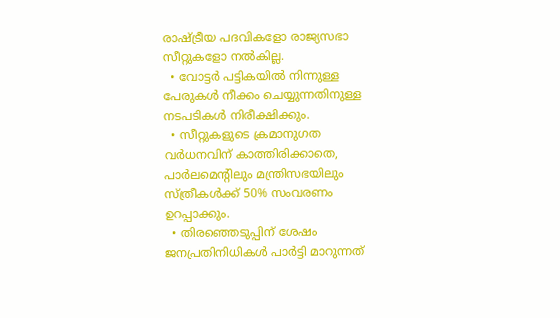രാഷ്ട്രീയ പദവികളോ രാജ്യസഭാ സീറ്റുകളോ നൽകില്ല.
  • വോട്ടർ പട്ടികയിൽ നിന്നുള്ള പേരുകൾ നീക്കം ചെയ്യുന്നതിനുള്ള നടപടികൾ നിരീക്ഷിക്കും.
  • സീറ്റുകളുടെ ക്രമാനുഗത വർധനവിന് കാത്തിരിക്കാതെ, പാർലമെന്റിലും മന്ത്രിസഭയിലും സ്ത്രീകൾക്ക് 50% സംവരണം ഉറപ്പാക്കും.
  • തിരഞ്ഞെടുപ്പിന് ശേഷം ജനപ്രതിനിധികൾ പാർട്ടി മാറുന്നത്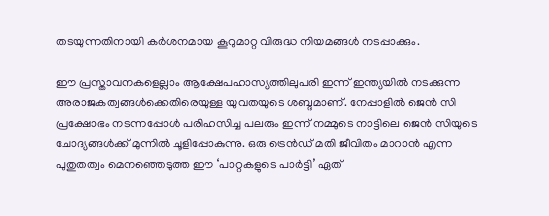തടയുന്നതിനായി കർശനമായ കൂറുമാറ്റ വിരുദ്ധ നിയമങ്ങൾ നടപ്പാക്കും.

ഈ പ്രസ്താവനകളെല്ലാം ആക്ഷേപഹാസ്യത്തിലുപരി ഇന്ന് ഇന്ത്യയിൽ നടക്കുന്ന അരാജകത്വങ്ങൾക്കെതിരെയുള്ള യുവതയുടെ ശബ്ദമാണ്. നേപ്പാളിൽ ജെൻ സി പ്രക്ഷോഭം നടന്നപ്പോൾ പരിഹസിച്ച പലരും ഇന്ന് നമ്മുടെ നാട്ടിലെ ജെൻ സിയുടെ ചോദ്യങ്ങൾക്ക് മുന്നിൽ ചൂളിപ്പോകുന്നു. ഒരു ട്രെൻഡ് മതി ജീവിതം മാറാൻ എന്ന പുതുതത്വം മെനഞ്ഞെടുത്ത ഈ ‘പാറ്റകളുടെ പാർട്ടി’ ഏത്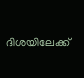ദിശയിലേക്ക്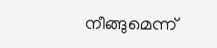നീങ്ങുമെന്ന്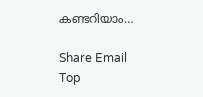കണ്ടറിയാം…

Share Email
Top